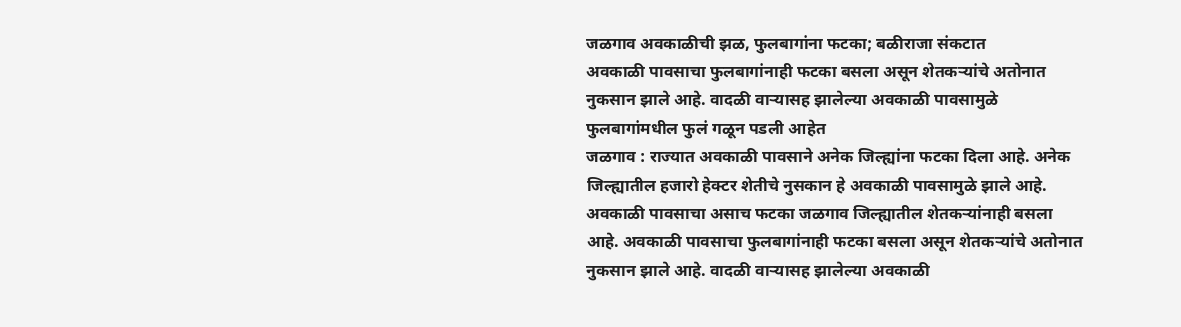जळगाव अवकाळीची झळ, फुलबागांना फटका; बळीराजा संकटात
अवकाळी पावसाचा फुलबागांनाही फटका बसला असून शेतकऱ्यांचे अतोनात नुकसान झाले आहे. वादळी वाऱ्यासह झालेल्या अवकाळी पावसामुळे फुलबागांमधील फुलं गळून पडली आहेत
जळगाव : राज्यात अवकाळी पावसाने अनेक जिल्ह्यांना फटका दिला आहे. अनेक जिल्ह्यातील हजारो हेक्टर शेतीचे नुसकान हे अवकाळी पावसामुळे झाले आहे. अवकाळी पावसाचा असाच फटका जळगाव जिल्ह्यातील शेतकऱ्यांनाही बसला आहे. अवकाळी पावसाचा फुलबागांनाही फटका बसला असून शेतकऱ्यांचे अतोनात नुकसान झाले आहे. वादळी वाऱ्यासह झालेल्या अवकाळी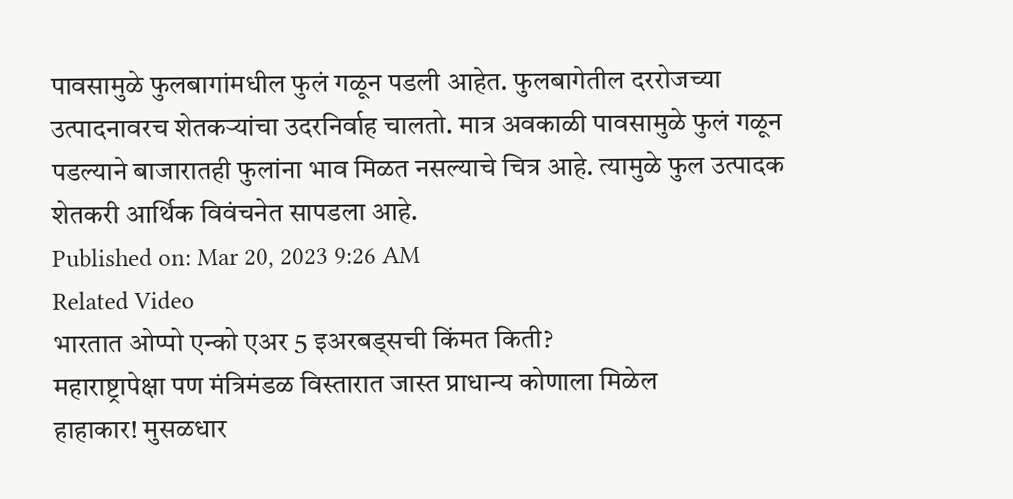पावसामुळे फुलबागांमधील फुलं गळून पडली आहेत. फुलबागेतील दररोजच्या उत्पादनावरच शेतकऱ्यांचा उदरनिर्वाह चालतो. मात्र अवकाळी पावसामुळे फुलं गळून पडल्याने बाजारातही फुलांना भाव मिळत नसल्याचे चित्र आहे. त्यामुळे फुल उत्पादक शेतकरी आर्थिक विवंचनेत सापडला आहे.
Published on: Mar 20, 2023 9:26 AM
Related Video
भारतात ओप्पो एन्को एअर 5 इअरबड्सची किंमत किती?
महाराष्ट्रापेक्षा पण मंत्रिमंडळ विस्तारात जास्त प्राधान्य कोणाला मिळेल
हाहाकार! मुसळधार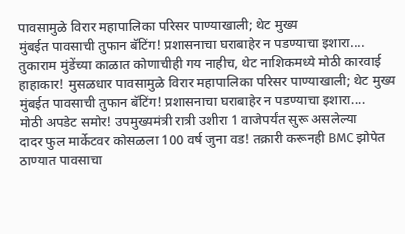पावसामुळे विरार महापालिका परिसर पाण्याखाली; थेट मुख्य
मुंबईत पावसाची तुफान बॅटिंग! प्रशासनाचा घराबाहेर न पडण्याचा इशारा....
तुकाराम मुंडेंच्या काळात कोणाचीही गय नाहीच, थेट नाशिकमध्ये मोठी कारवाई
हाहाकार! मुसळधार पावसामुळे विरार महापालिका परिसर पाण्याखाली; थेट मुख्य
मुंबईत पावसाची तुफान बॅटिंग! प्रशासनाचा घराबाहेर न पडण्याचा इशारा....
मोठी अपडेट समोर! उपमुख्यमंत्री रात्री उशीरा 1 वाजेपर्यंत सुरू असलेल्या
दादर फुल मार्केटवर कोसळला 100 वर्ष जुना वड! तक्रारी करूनही BMC झोपेत
ठाण्यात पावसाचा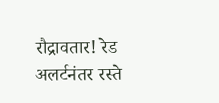रौद्रावतार! रेड अलर्टनंतर रस्ते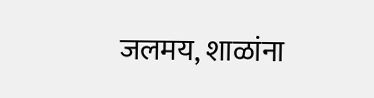जलमय, शाळांना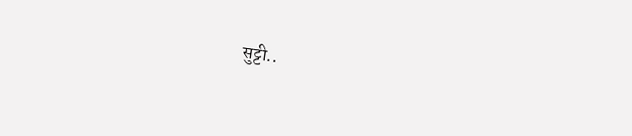सुट्टी..